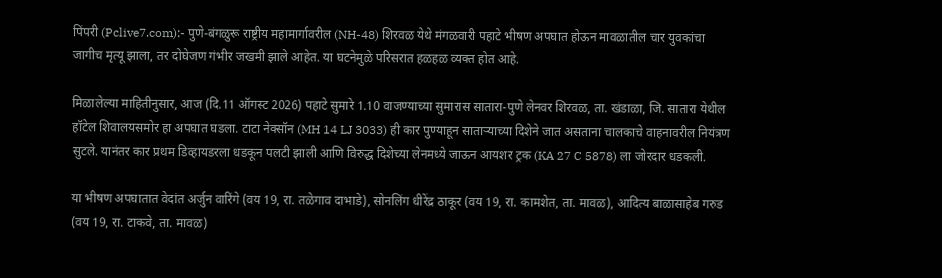पिंपरी (Pclive7.com):- पुणे-बंगळुरू राष्ट्रीय महामार्गावरील (NH-48) शिरवळ येथे मंगळवारी पहाटे भीषण अपघात होऊन मावळातील चार युवकांचा जागीच मृत्यू झाला, तर दोघेजण गंभीर जखमी झाले आहेत. या घटनेमुळे परिसरात हळहळ व्यक्त होत आहे.

मिळालेल्या माहितीनुसार, आज (दि.11 ऑगस्ट 2026) पहाटे सुमारे 1.10 वाजण्याच्या सुमारास सातारा-पुणे लेनवर शिरवळ, ता. खंडाळा, जि. सातारा येथील हॉटेल शिवालयसमोर हा अपघात घडला. टाटा नेक्सॉन (MH 14 LJ 3033) ही कार पुण्याहून साताऱ्याच्या दिशेने जात असताना चालकाचे वाहनावरील नियंत्रण सुटले. यानंतर कार प्रथम डिव्हायडरला धडकून पलटी झाली आणि विरुद्ध दिशेच्या लेनमध्ये जाऊन आयशर ट्रक (KA 27 C 5878) ला जोरदार धडकली.

या भीषण अपघातात वेदांत अर्जुन वारिंगे (वय 19, रा. तळेगाव दाभाडे), सोनलिंग धीरेंद्र ठाकूर (वय 19, रा. कामशेत, ता. मावळ), आदित्य बाळासाहेब गरुड (वय 19, रा. टाकवे, ता. मावळ)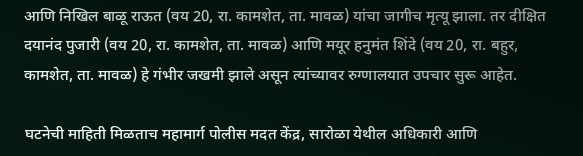आणि निखिल बाळू राऊत (वय 20, रा. कामशेत, ता. मावळ) यांचा जागीच मृत्यू झाला. तर दीक्षित दयानंद पुजारी (वय 20, रा. कामशेत, ता. मावळ) आणि मयूर हनुमंत शिंदे (वय 20, रा. बहुर, कामशेत, ता. मावळ) हे गंभीर जखमी झाले असून त्यांच्यावर रुग्णालयात उपचार सुरू आहेत.

घटनेची माहिती मिळताच महामार्ग पोलीस मदत केंद्र, सारोळा येथील अधिकारी आणि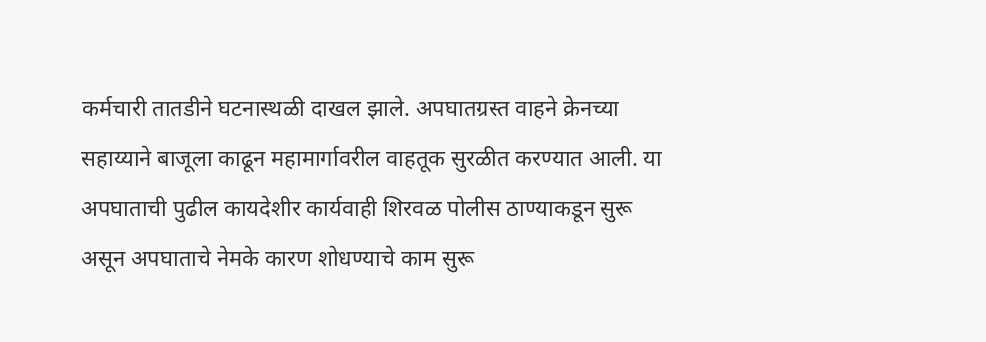कर्मचारी तातडीने घटनास्थळी दाखल झाले. अपघातग्रस्त वाहने क्रेनच्या सहाय्याने बाजूला काढून महामार्गावरील वाहतूक सुरळीत करण्यात आली. या अपघाताची पुढील कायदेशीर कार्यवाही शिरवळ पोलीस ठाण्याकडून सुरू असून अपघाताचे नेमके कारण शोधण्याचे काम सुरू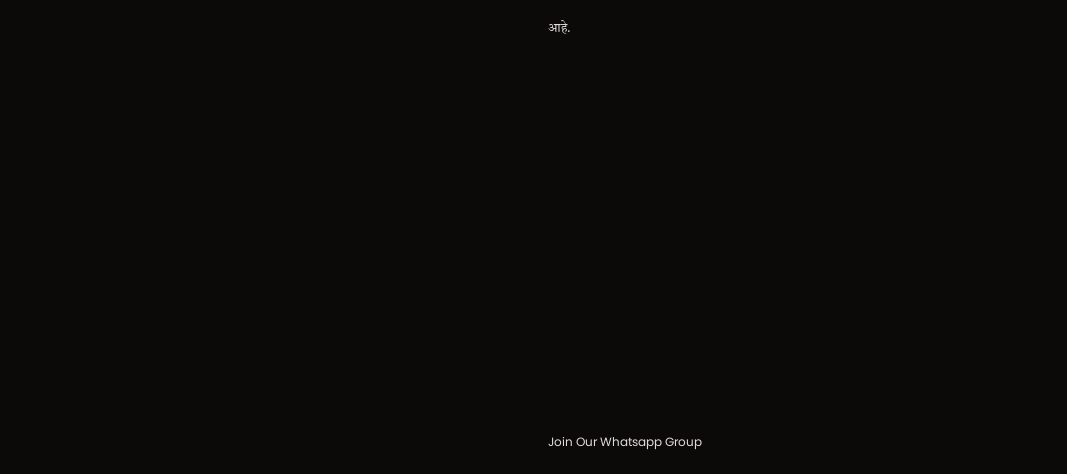आहे.






















Join Our Whatsapp Group